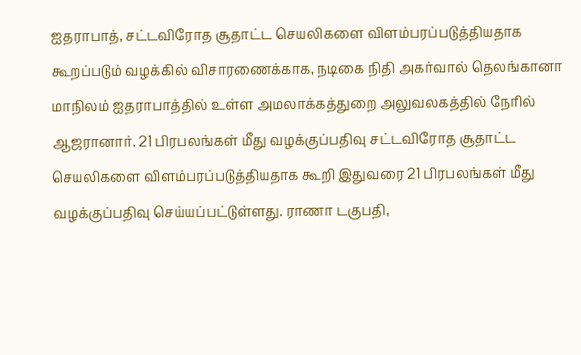ஐதராபாத், சட்டவிரோத சூதாட்ட செயலிகளை விளம்பரப்படுத்தியதாக கூறப்படும் வழக்கில் விசாரணைக்காக, நடிகை நிதி அகர்வால் தெலங்கானா மாநிலம் ஐதராபாத்தில் உள்ள அமலாக்கத்துறை அலுவலகத்தில் நேரில் ஆஜரானார். 21 பிரபலங்கள் மீது வழக்குப்பதிவு சட்டவிரோத சூதாட்ட செயலிகளை விளம்பரப்படுத்தியதாக கூறி இதுவரை 21 பிரபலங்கள் மீது வழக்குப்பதிவு செய்யப்பட்டுள்ளது. ராணா டகுபதி,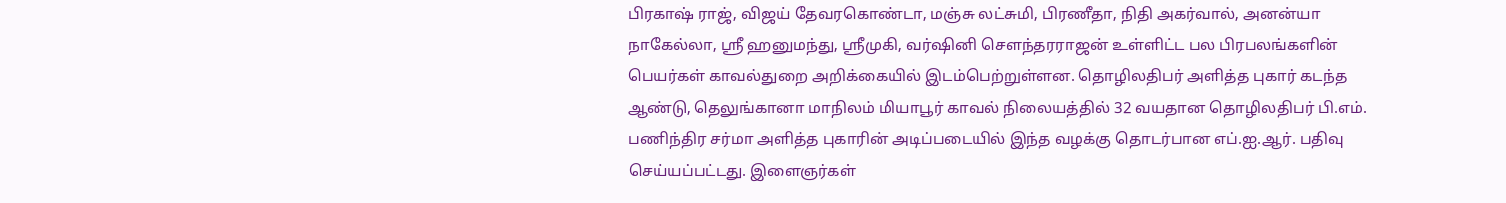பிரகாஷ் ராஜ், விஜய் தேவரகொண்டா, மஞ்சு லட்சுமி, பிரணீதா, நிதி அகர்வால், அனன்யா நாகேல்லா, ஸ்ரீ ஹனுமந்து, ஸ்ரீமுகி, வர்ஷினி சௌந்தரராஜன் உள்ளிட்ட பல பிரபலங்களின் பெயர்கள் காவல்துறை அறிக்கையில் இடம்பெற்றுள்ளன. தொழிலதிபர் அளித்த புகார் கடந்த ஆண்டு, தெலுங்கானா மாநிலம் மியாபூர் காவல் நிலையத்தில் 32 வயதான தொழிலதிபர் பி.எம். பணிந்திர சர்மா அளித்த புகாரின் அடிப்படையில் இந்த வழக்கு தொடர்பான எப்.ஐ.ஆர். பதிவு செய்யப்பட்டது. இளைஞர்கள்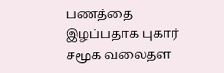பணத்தை இழப்பதாக புகார் சமூக வலைதள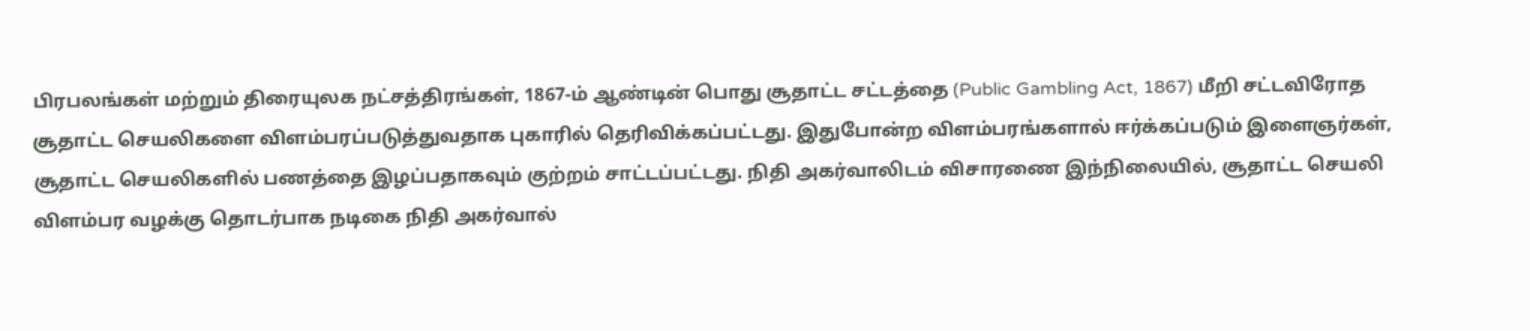பிரபலங்கள் மற்றும் திரையுலக நட்சத்திரங்கள், 1867-ம் ஆண்டின் பொது சூதாட்ட சட்டத்தை (Public Gambling Act, 1867) மீறி சட்டவிரோத சூதாட்ட செயலிகளை விளம்பரப்படுத்துவதாக புகாரில் தெரிவிக்கப்பட்டது. இதுபோன்ற விளம்பரங்களால் ஈர்க்கப்படும் இளைஞர்கள், சூதாட்ட செயலிகளில் பணத்தை இழப்பதாகவும் குற்றம் சாட்டப்பட்டது. நிதி அகர்வாலிடம் விசாரணை இந்நிலையில், சூதாட்ட செயலி விளம்பர வழக்கு தொடர்பாக நடிகை நிதி அகர்வால்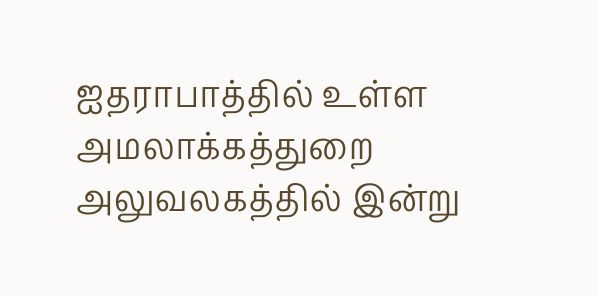ஐதராபாத்தில் உள்ள அமலாக்கத்துறை அலுவலகத்தில் இன்று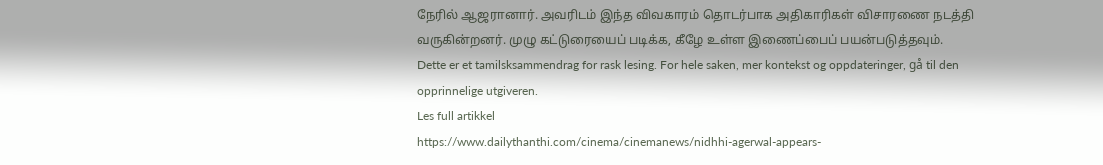நேரில் ஆஜரானார். அவரிடம் இந்த விவகாரம் தொடர்பாக அதிகாரிகள் விசாரணை நடத்தி வருகின்றனர். முழு கட்டுரையைப் படிக்க, கீழே உள்ள இணைப்பைப் பயன்படுத்தவும்.
Dette er et tamilsksammendrag for rask lesing. For hele saken, mer kontekst og oppdateringer, gå til den opprinnelige utgiveren.
Les full artikkel
https://www.dailythanthi.com/cinema/cinemanews/nidhhi-agerwal-appears-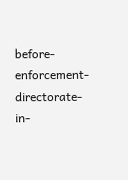before-enforcement-directorate-in-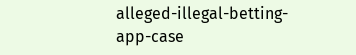alleged-illegal-betting-app-case